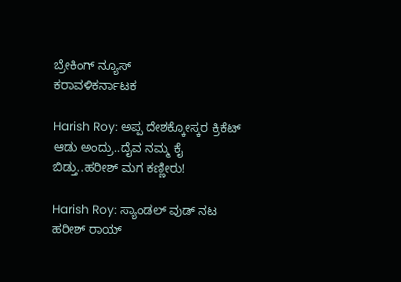ಬ್ರೇಕಿಂಗ್ ನ್ಯೂಸ್
ಕರಾವಳಿಕರ್ನಾಟಕ

Harish Roy: ಅಪ್ಪ ದೇಶಕ್ಕೋಸ್ಕರ ಕ್ರಿಕೆಟ್‌ ಆಡು ಅಂದ್ರು..ದೈವ ನಮ್ಮ ಕೈ ಬಿಡ್ತು..ಹರೀಶ್‌ ಮಗ ಕಣ್ಣೀರು!

Harish Roy: ಸ್ಯಾಂಡಲ್‌ ವುಡ್‌ ನಟ ಹರೀಶ್‌ ರಾಯ್‌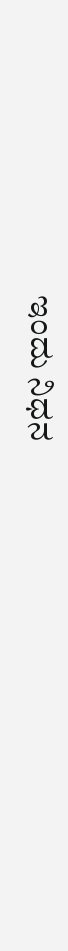ಇಂದು ನಿಧನ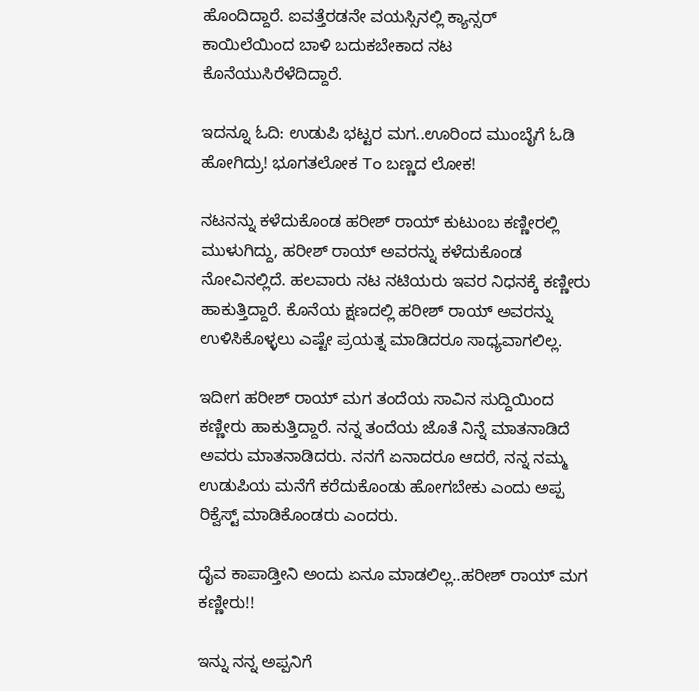ಹೊಂದಿದ್ದಾರೆ. ಐವತ್ತೆರಡನೇ ವಯಸ್ಸಿನಲ್ಲಿ ಕ್ಯಾನ್ಸರ್‌ ಕಾಯಿಲೆಯಿಂದ ಬಾಳಿ ಬದುಕಬೇಕಾದ ನಟ ಕೊನೆಯುಸಿರೆಳೆದಿದ್ದಾರೆ.

ಇದನ್ನೂ ಓದಿ: ಉಡುಪಿ ಭಟ್ಟರ ಮಗ..ಊರಿಂದ ಮುಂಬೈಗೆ ಓಡಿ ಹೋಗಿದ್ರು! ಭೂಗತಲೋಕ To ಬಣ್ಣದ ಲೋಕ!

ನಟನನ್ನು ಕಳೆದುಕೊಂಡ ಹರೀಶ್‌ ರಾಯ್‌ ಕುಟುಂಬ ಕಣ್ಣೀರಲ್ಲಿ ಮುಳುಗಿದ್ದು, ಹರೀಶ್‌ ರಾಯ್‌ ಅವರನ್ನು ಕಳೆದುಕೊಂಡ ನೋವಿನಲ್ಲಿದೆ. ಹಲವಾರು ನಟ ನಟಿಯರು ಇವರ ನಿಧನಕ್ಕೆ ಕಣ್ಣೀರು ಹಾಕುತ್ತಿದ್ದಾರೆ. ಕೊನೆಯ ಕ್ಷಣದಲ್ಲಿ ಹರೀಶ್‌ ರಾಯ್‌ ಅವರನ್ನು ಉಳಿಸಿಕೊಳ್ಳಲು ಎಷ್ಟೇ ಪ್ರಯತ್ನ ಮಾಡಿದರೂ ಸಾಧ್ಯವಾಗಲಿಲ್ಲ.

ಇದೀಗ ಹರೀಶ್‌ ರಾಯ್‌ ಮಗ ತಂದೆಯ ಸಾವಿನ ಸುದ್ದಿಯಿಂದ ಕಣ್ಣೀರು ಹಾಕುತ್ತಿದ್ದಾರೆ. ನನ್ನ ತಂದೆಯ ಜೊತೆ ನಿನ್ನೆ ಮಾತನಾಡಿದೆ ಅವರು ಮಾತನಾಡಿದರು. ನನಗೆ ಏನಾದರೂ ಆದರೆ, ನನ್ನ ನಮ್ಮ ಉಡುಪಿಯ ಮನೆಗೆ ಕರೆದುಕೊಂಡು ಹೋಗಬೇಕು ಎಂದು ಅಪ್ಪ ರಿಕ್ವೆಸ್ಟ್‌ ಮಾಡಿಕೊಂಡರು ಎಂದರು.

ದೈವ ಕಾಪಾಡ್ತೀನಿ ಅಂದು ಏನೂ ಮಾಡಲಿಲ್ಲ..ಹರೀಶ್‌ ರಾಯ್‌ ಮಗ ಕಣ್ಣೀರು!!

ಇನ್ನು ನನ್ನ ಅಪ್ಪನಿಗೆ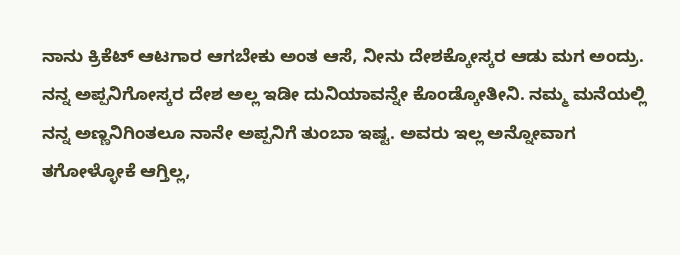ನಾನು ಕ್ರಿಕೆಟ್‌ ಆಟಗಾರ ಆಗಬೇಕು ಅಂತ ಆಸೆ, ನೀನು ದೇಶಕ್ಕೋಸ್ಕರ ಆಡು ಮಗ ಅಂದ್ರು. ನನ್ನ ಅಪ್ಪನಿಗೋಸ್ಕರ ದೇಶ ಅಲ್ಲ ಇಡೀ ದುನಿಯಾವನ್ನೇ ಕೊಂಡ್ಕೋತೀನಿ. ನಮ್ಮ ಮನೆಯಲ್ಲಿ ನನ್ನ ಅಣ್ಣನಿಗಿಂತಲೂ ನಾನೇ ಅಪ್ಪನಿಗೆ ತುಂಬಾ ಇಷ್ಟ. ಅವರು ಇಲ್ಲ ಅನ್ನೋವಾಗ ತಗೋಳ್ಳೋಕೆ ಆಗ್ತಿಲ್ಲ,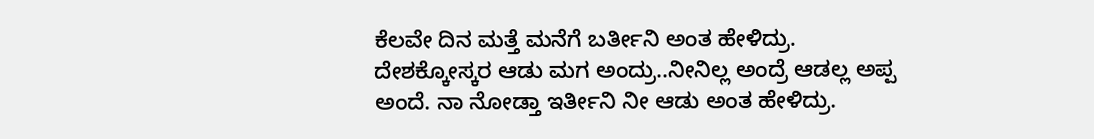ಕೆಲವೇ ದಿನ ಮತ್ತೆ ಮನೆಗೆ ಬರ್ತೀನಿ ಅಂತ ಹೇಳಿದ್ರು. ದೇಶಕ್ಕೋಸ್ಕರ ಆಡು ಮಗ ಅಂದ್ರು..ನೀನಿಲ್ಲ ಅಂದ್ರೆ ಆಡಲ್ಲ ಅಪ್ಪ ಅಂದೆ. ನಾ ನೋಡ್ತಾ ಇರ್ತೀನಿ ನೀ ಆಡು ಅಂತ ಹೇಳಿದ್ರು.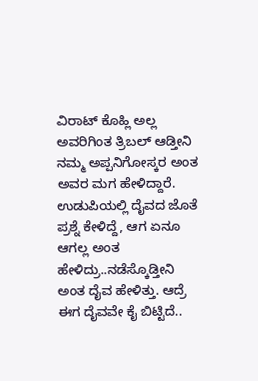ವಿರಾಟ್‌ ಕೊಹ್ಲಿ ಅಲ್ಲ ಅವರಿಗಿಂತ ತ್ರಿಬಲ್‌ ಆಡ್ತೀನಿ ನಮ್ಮ ಅಪ್ಪನಿಗೋಸ್ಕರ ಅಂತ ಅವರ ಮಗ ಹೇಳಿದ್ದಾರೆ. ಉಡುಪಿಯಲ್ಲಿ ದೈವದ ಜೊತೆ ಪ್ರಶ್ನೆ ಕೇಳಿದ್ದೆ, ಆಗ ಏನೂ ಆಗಲ್ಲ ಅಂತ ಹೇಳಿದ್ರು..ನಡೆಸ್ಕೊಡ್ತೀನಿ ಅಂತ ದೈವ ಹೇಳಿತ್ತು. ಆದ್ರೆ ಈಗ ದೈವವೇ ಕೈ ಬಿಟ್ಟಿದೆ..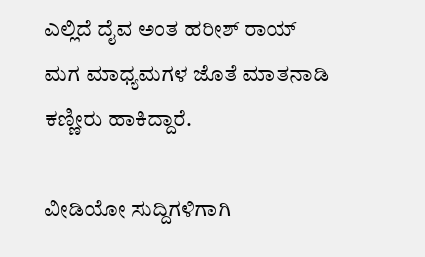ಎಲ್ಲಿದೆ ದೈವ ಅಂತ ಹರೀಶ್‌ ರಾಯ್‌ ಮಗ ಮಾಧ್ಯಮಗಳ ಜೊತೆ ಮಾತನಾಡಿ ಕಣ್ಣೀರು ಹಾಕಿದ್ದಾರೆ.

ವೀಡಿಯೋ ಸುದ್ದಿಗಳಿಗಾಗಿ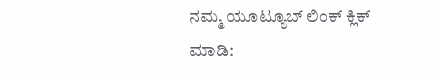ನಮ್ಮ ಯೂಟ್ಯೂಬ್ ಲಿಂಕ್ ಕ್ಲಿಕ್ ಮಾಡಿ: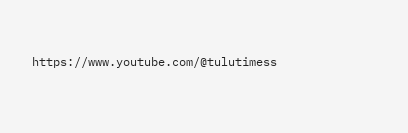https://www.youtube.com/@tulutimess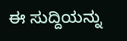ಈ ಸುದ್ದಿಯನ್ನು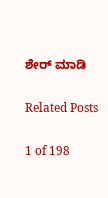ಶೇರ್ ಮಾಡಿ

Related Posts

1 of 198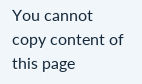You cannot copy content of this page